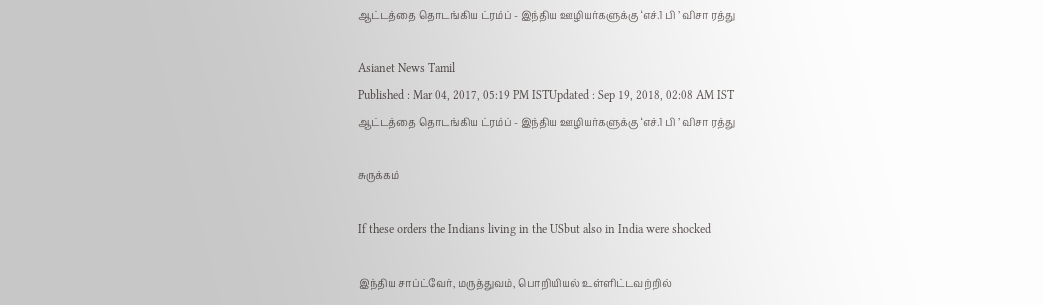ஆட்டத்தை தொடங்கிய ட்ரம்ப் - இந்திய ஊழியர்களுக்கு ‘எச்.1 பி ’ விசா ரத்து

Asianet News Tamil
Published : Mar 04, 2017, 05:19 PM ISTUpdated : Sep 19, 2018, 02:08 AM IST
ஆட்டத்தை தொடங்கிய ட்ரம்ப் - இந்திய ஊழியர்களுக்கு ‘எச்.1 பி ’ விசா ரத்து

சுருக்கம்

If these orders the Indians living in the USbut also in India were shocked

இந்திய சாப்ட்வேர், மருத்துவம், பொறியியல் உள்ளிட்டவற்றில்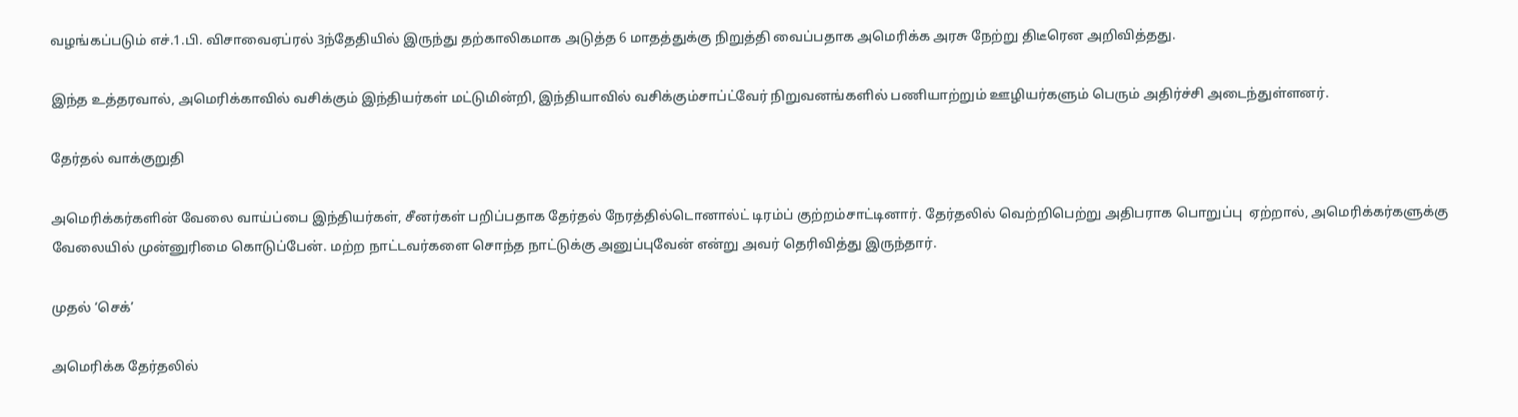வழங்கப்படும் எச்.1.பி. விசாவைஏப்ரல் 3ந்தேதியில் இருந்து தற்காலிகமாக அடுத்த 6 மாதத்துக்கு நிறுத்தி வைப்பதாக அமெரிக்க அரசு நேற்று திடீரென அறிவித்தது.

இந்த உத்தரவால், அமெரிக்காவில் வசிக்கும் இந்தியர்கள் மட்டுமின்றி, இந்தியாவில் வசிக்கும்சாப்ட்வேர் நிறுவனங்களில் பணியாற்றும் ஊழியர்களும் பெரும் அதிர்ச்சி அடைந்துள்ளனர்.

தேர்தல் வாக்குறுதி

அமெரிக்கர்களின் வேலை வாய்ப்பை இந்தியர்கள், சீனர்கள் பறிப்பதாக தேர்தல் நேரத்தில்டொனால்ட் டிரம்ப் குற்றம்சாட்டினார். தேர்தலில் வெற்றிபெற்று அதிபராக பொறுப்பு  ஏற்றால், அமெரிக்கர்களுக்கு வேலையில் முன்னுரிமை கொடுப்பேன். மற்ற நாட்டவர்களை சொந்த நாட்டுக்கு அனுப்புவேன் என்று அவர் தெரிவித்து இருந்தார்.

முதல் ‘செக்’

அமெரிக்க தேர்தலில்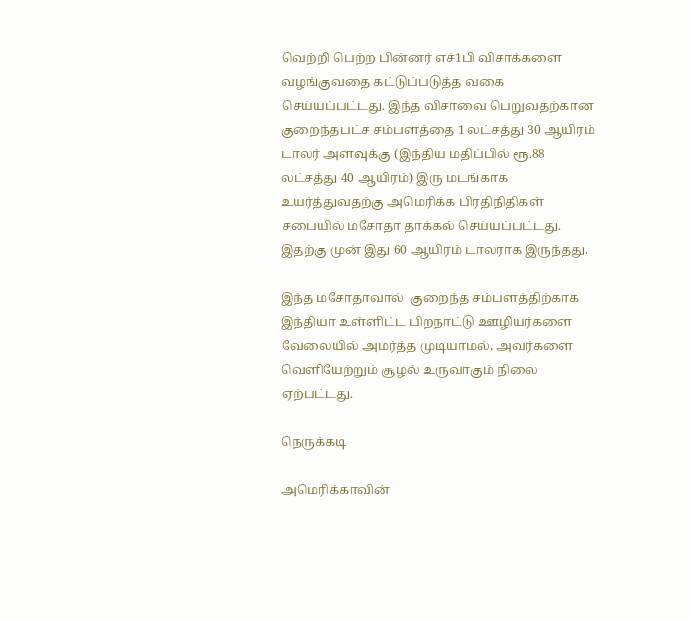வெற்றி பெற்ற பின்னர் எச்1பி விசாக்களை வழங்குவதை கட்டுப்படுத்த வகை செய்யப்பட்டது. இந்த விசாவை பெறுவதற்கான குறைந்தபட்ச சம்பளத்தை 1 லட்சத்து 30 ஆயிரம் டாலர் அளவுக்கு (இந்திய மதிப்பில் ரூ.88 லட்சத்து 40 ஆயிரம்) இரு மடங்காக உயர்த்துவதற்கு அமெரிக்க பிரதிநிதிகள் சபையில் மசோதா தாக்கல் செய்யப்பட்டது. இதற்கு முன் இது 60 ஆயிரம் டாலராக இருந்தது.

இந்த மசோதாவால்  குறைந்த சம்பளத்திற்காக இந்தியா உள்ளிட்ட பிறநாட்டு ஊழியர்களை வேலையில் அமர்த்த முடியாமல், அவர்களை வெளியேற்றும் சூழல் உருவாகும் நிலை ஏற்பட்டது.

நெருக்கடி

அமெரிக்காவின்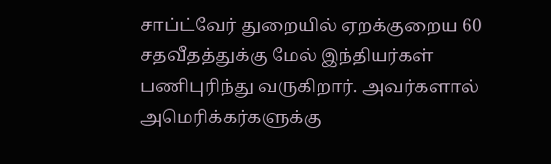சாப்ட்வேர் துறையில் ஏறக்குறைய 60 சதவீதத்துக்கு மேல் இந்தியர்கள் பணிபுரிந்து வருகிறார். அவர்களால் அமெரிக்கர்களுக்கு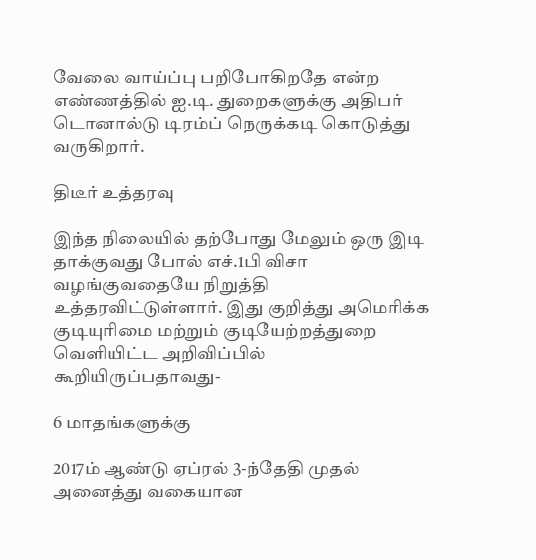வேலை வாய்ப்பு பறிபோகிறதே என்ற எண்ணத்தில் ஐ.டி. துறைகளுக்கு அதிபர் டொனால்டு டிரம்ப் நெருக்கடி கொடுத்து வருகிறார்.

திடீர் உத்தரவு

இந்த நிலையில் தற்போது மேலும் ஒரு இடி தாக்குவது போல் எச்.1பி விசா வழங்குவதையே நிறுத்தி உத்தரவிட்டுள்ளார். இது குறித்து அமெரிக்க குடியுரிமை மற்றும் குடியேற்றத்துறை வெளியிட்ட அறிவிப்பில் கூறியிருப்பதாவது-

6 மாதங்களுக்கு

2017ம் ஆண்டு ஏப்ரல் 3-ந்தேதி முதல் அனைத்து வகையான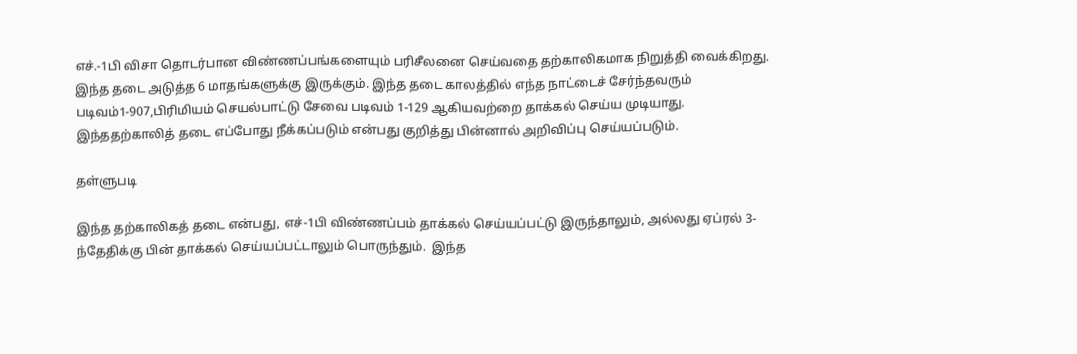எச்.-1பி விசா தொடர்பான விண்ணப்பங்களையும் பரிசீலனை செய்வதை தற்காலிகமாக நிறுத்தி வைக்கிறது. இந்த தடை அடுத்த 6 மாதங்களுக்கு இருக்கும். இந்த தடை காலத்தில் எந்த நாட்டைச் சேர்ந்தவரும் படிவம்1-907,பிரிமியம் செயல்பாட்டு சேவை படிவம் 1-129 ஆகியவற்றை தாக்கல் செய்ய முடியாது.  இந்ததற்காலித் தடை எப்போது நீக்கப்படும் என்பது குறித்து பின்னால் அறிவிப்பு செய்யப்படும்.

தள்ளுபடி

இந்த தற்காலிகத் தடை என்பது, எச்-1பி விண்ணப்பம் தாக்கல் செய்யப்பட்டு இருந்தாலும், அல்லது ஏப்ரல் 3-ந்தேதிக்கு பின் தாக்கல் செய்யப்பட்டாலும் பொருந்தும்.  இந்த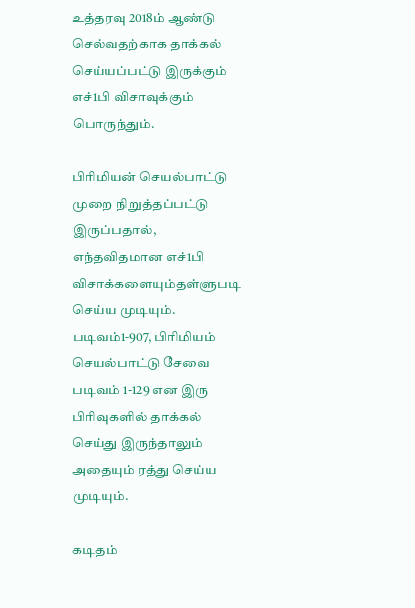உத்தரவு 2018ம் ஆண்டு செல்வதற்காக தாக்கல் செய்யப்பட்டு இருக்கும் எச்1பி விசாவுக்கும் பொருந்தும்.

பிரிமியன் செயல்பாட்டு முறை நிறுத்தப்பட்டு இருப்பதால், எந்தவிதமான எச்1பி விசாக்களையும்தள்ளுபடி செய்ய முடியும்.
படிவம்1-907, பிரிமியம் செயல்பாட்டு சேவை படிவம் 1-129 என இரு பிரிவுகளில் தாக்கல் செய்து இருந்தாலும் அதையும் ரத்து செய்ய முடியும்.

கடிதம்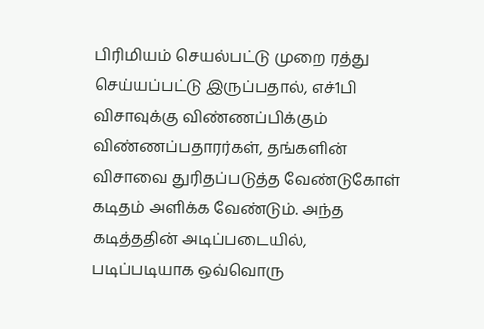பிரிமியம் செயல்பட்டு முறை ரத்து செய்யப்பட்டு இருப்பதால், எச்1பி விசாவுக்கு விண்ணப்பிக்கும் விண்ணப்பதாரர்கள், தங்களின் விசாவை துரிதப்படுத்த வேண்டுகோள் கடிதம் அளிக்க வேண்டும். அந்த கடித்ததின் அடிப்படையில், படிப்படியாக ஒவ்வொரு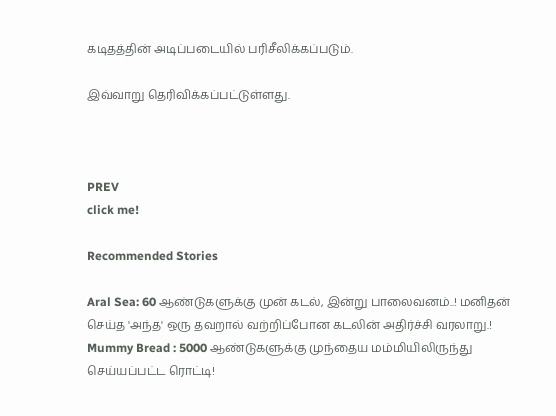கடிதத்தின் அடிப்படையில் பரிசீலிக்கப்படும்.

இவ்வாறு தெரிவிக்கப்பட்டுள்ளது.



PREV
click me!

Recommended Stories

Aral Sea: 60 ஆண்டுகளுக்கு முன் கடல், இன்று பாலைவனம்..! மனிதன் செய்த 'அந்த' ஒரு தவறால் வற்றிப்போன கடலின் அதிர்ச்சி வரலாறு.!
Mummy Bread : 5000 ஆண்டுகளுக்கு முந்தைய மம்மியிலிருந்து செய்யப்பட்ட ரொட்டி!